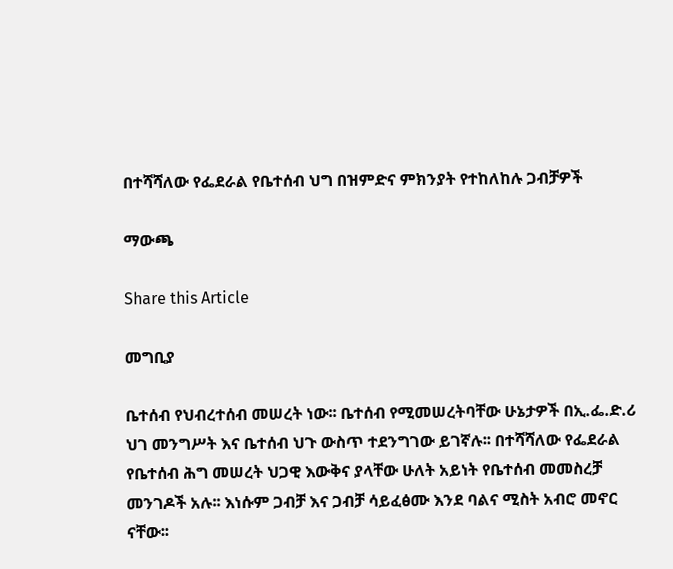በተሻሻለው የፌደራል የቤተሰብ ህግ በዝምድና ምክንያት የተከለከሉ ጋብቻዎች

ማውጫ

Share this Article

መግቢያ

ቤተሰብ የህብረተሰብ መሠረት ነው፡፡ ቤተሰብ የሚመሠረትባቸው ሁኔታዎች በኢ.ፌ.ድ.ሪ ህገ መንግሥት እና ቤተሰብ ህጉ ውስጥ ተደንግገው ይገኛሉ፡፡ በተሻሻለው የፌደራል የቤተሰብ ሕግ መሠረት ህጋዊ እውቅና ያላቸው ሁለት አይነት የቤተሰብ መመስረቻ መንገዶች አሉ፡፡ እነሱም ጋብቻ እና ጋብቻ ሳይፈፅሙ እንደ ባልና ሚስት አብሮ መኖር ናቸው፡፡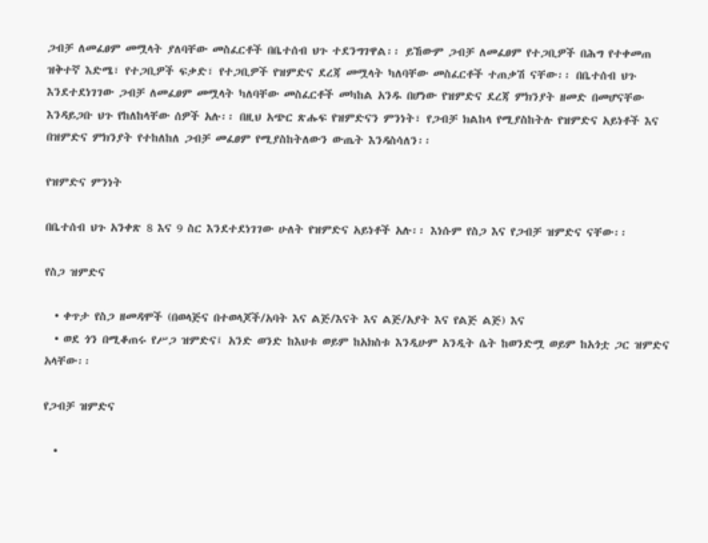ጋብቻ ለመፈፀም መሟላት ያለባቸው መስፈርቶች በቤተሰብ ህጉ ተደንግገዋል፡፡ ይኸውም ጋብቻ ለመፈፀም የተጋቢዎች በሕግ የተቀመጠ ዝቅተኛ እድሜ፣ የተጋቢዎች ፍቃድ፣ የተጋቢዎች የዝምድና ደረጃ መሟላት ካለባቸው መስፈርቶች ተጠቃሽ ናቸው፡፡ በቤተሰብ ህጉ እንደተደነገገው ጋብቻ ለመፈፀም መሟላት ካለባቸው መስፈርቶች መካከል አንዱ በሆነው የዝምድና ደረጃ ምክንያት ዘመድ በመሆናቸው እንዳይጋቡ ህጉ የከለከላቸው ሰዎች አሉ፡፡ በዚህ አጭር ጽሑፍ የዝምድናን ምንነት፣ የጋብቻ ክልከላ የሚያስከትሉ የዝምድና አይነቶች እና በዝምድና ምክንያት የተከለከለ ጋብቻ መፈፀም የሚያስከትለውን ውጤት እንዳስሳለን፡፡

የዝምድና ምንነት

በቤተሰብ ህጉ አንቀጽ 8 እና 9 ስር እንደተደነገገው ሁለት የዝምድና አይነቶች አሉ፡፡ እነሱም የስጋ እና የጋብቻ ዝምድና ናቸው፡፡

የስጋ ዝምድና

  • ቀጥታ የስጋ ዘመዳሞች (በወላጅና በተወላጆች/አባት እና ልጅ/እናት እና ልጅ/አያት እና የልጅ ልጅ) እና
  • ወደ ጎን በሚቆጠሩ የሥጋ ዝምድና፤ አንድ ወንድ ከእህቱ ወይም ከአክስቱ እንዲሁም አንዲት ሴት ከወንድሟ ወይም ከአጎቷ ጋር ዝምድና አላቸው፡፡

የጋብቻ ዝምድና

  •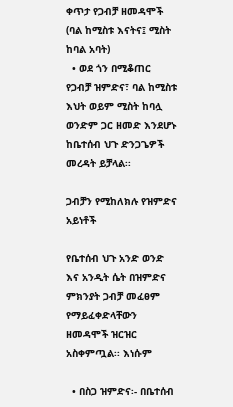ቀጥታ የጋብቻ ዘመዳሞች (ባል ከሚስቱ እናትና፤ ሚስት ከባል አባት)
  • ወደ ጎን በሚቆጠር የጋብቻ ዝምድና፣ ባል ከሚስቱ እህት ወይም ሚስት ከባሏ ወንድም ጋር ዘመድ እንደሆኑ ከቤተሰብ ህጉ ድንጋጌዎች መረዳት ይቻላል፡፡

ጋብቻን የሚከለክሉ የዝምድና አይነቶች

የቤተሰብ ህጉ አንድ ወንድ እና አንዲት ሴት በዝምድና ምክንያት ጋብቻ መፈፀም የማይፈቀድላቸውን ዘመዳሞች ዝርዝር አስቀምጧል፡፡ እነሱም

  • በስጋ ዝምድና፡- በቤተሰብ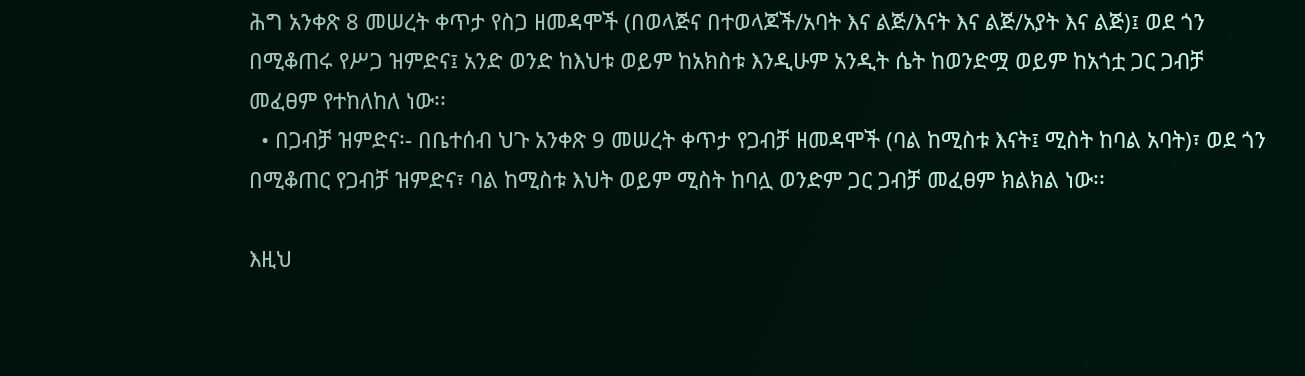ሕግ አንቀጽ 8 መሠረት ቀጥታ የስጋ ዘመዳሞች (በወላጅና በተወላጆች/አባት እና ልጅ/እናት እና ልጅ/አያት እና ልጅ)፤ ወደ ጎን በሚቆጠሩ የሥጋ ዝምድና፤ አንድ ወንድ ከእህቱ ወይም ከአክስቱ እንዲሁም አንዲት ሴት ከወንድሟ ወይም ከአጎቷ ጋር ጋብቻ መፈፀም የተከለከለ ነው፡፡
  • በጋብቻ ዝምድና፡- በቤተሰብ ህጉ አንቀጽ 9 መሠረት ቀጥታ የጋብቻ ዘመዳሞች (ባል ከሚስቱ እናት፤ ሚስት ከባል አባት)፣ ወደ ጎን በሚቆጠር የጋብቻ ዝምድና፣ ባል ከሚስቱ እህት ወይም ሚስት ከባሏ ወንድም ጋር ጋብቻ መፈፀም ክልክል ነው፡፡

እዚህ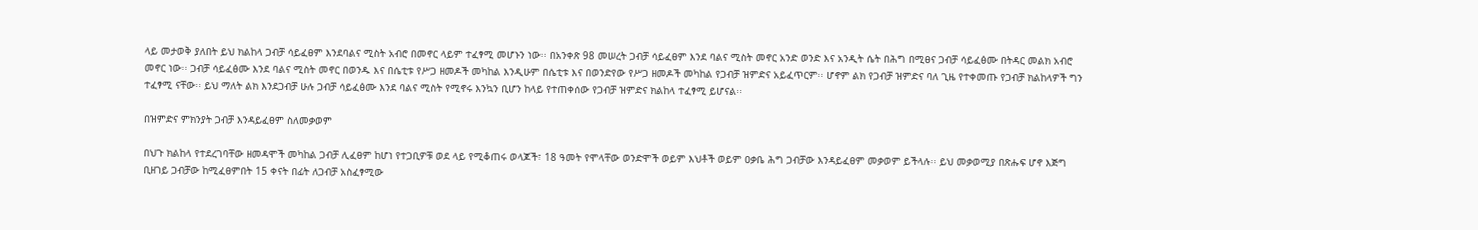ላይ መታወቅ ያለበት ይህ ክልከላ ጋብቻ ሳይፈፀም እንደባልና ሚስት አብሮ በመኖር ላይም ተፈፃሚ መሆኑን ነው፡፡ በአንቀጽ 98 መሠረት ጋብቻ ሳይፈፀም እንደ ባልና ሚስት መኖር አንድ ወንድ እና አንዲት ሴት በሕግ በሚፀና ጋብቻ ሳይፈፅሙ በትዳር መልክ አብሮ መኖር ነው፡፡ ጋብቻ ሳይፈፅሙ እንደ ባልና ሚስት መኖር በወንዱ እና በሴቲቱ የሥጋ ዘመዶች መካከል እንዲሁም በሴቲቱ እና በወንድየው የሥጋ ዘመዶች መካከል የጋብቻ ዝምድና አይፈጥርም፡፡ ሆኖም ልክ የጋብቻ ዝምድና ባለ ጊዜ የተቀመጡ የጋብቻ ክልከላዎች ግን ተፈፃሚ ናቸው፡፡ ይህ ማለት ልክ እንደጋብቻ ሁሉ ጋብቻ ሳይፈፅሙ እንደ ባልና ሚስት የሚኖሩ እንኳን ቢሆን ከላይ የተጠቀሰው የጋብቻ ዝምድና ክልከላ ተፈፃሚ ይሆናል፡፡

በዝምድና ምክንያት ጋብቻ እንዳይፈፀም ስለመቃወም

በህጉ ክልከላ የተደረገባቸው ዘመዳሞች መካከል ጋብቻ ሊፈፀም ከሆነ የተጋቢዎቹ ወደ ላይ የሚቆጠሩ ወላጆች፣ 18 ዓመት የሞላቸው ወንድሞች ወይም እህቶች ወይም ዐቃቤ ሕግ ጋብቻው እንዳይፈፀም መቃወም ይችላሉ፡፡ ይህ መቃወሚያ በጽሑፍ ሆኖ እጅግ ቢዘገይ ጋብቻው ከሚፈፀምበት 15 ቀናት በፊት ለጋብቻ አስፈፃሚው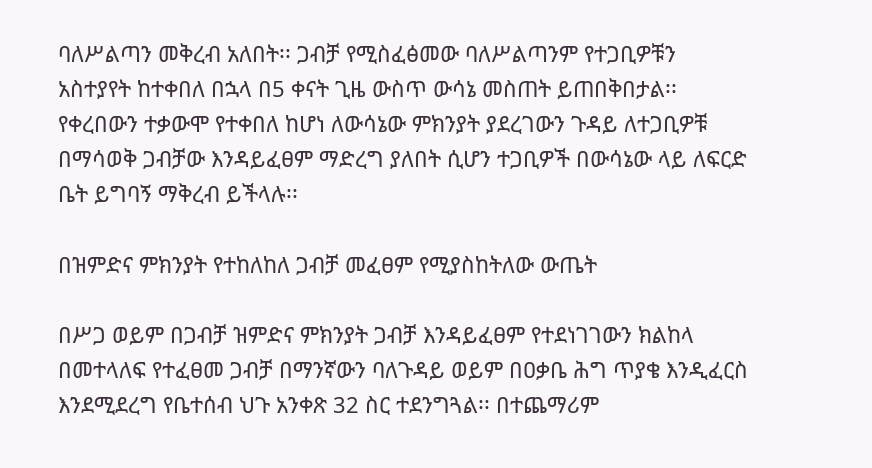ባለሥልጣን መቅረብ አለበት፡፡ ጋብቻ የሚስፈፅመው ባለሥልጣንም የተጋቢዎቹን አስተያየት ከተቀበለ በኋላ በ5 ቀናት ጊዜ ውስጥ ውሳኔ መስጠት ይጠበቅበታል፡፡ የቀረበውን ተቃውሞ የተቀበለ ከሆነ ለውሳኔው ምክንያት ያደረገውን ጉዳይ ለተጋቢዎቹ በማሳወቅ ጋብቻው እንዳይፈፀም ማድረግ ያለበት ሲሆን ተጋቢዎች በውሳኔው ላይ ለፍርድ ቤት ይግባኝ ማቅረብ ይችላሉ፡፡

በዝምድና ምክንያት የተከለከለ ጋብቻ መፈፀም የሚያስከትለው ውጤት

በሥጋ ወይም በጋብቻ ዝምድና ምክንያት ጋብቻ እንዳይፈፀም የተደነገገውን ክልከላ በመተላለፍ የተፈፀመ ጋብቻ በማንኛውን ባለጉዳይ ወይም በዐቃቤ ሕግ ጥያቄ እንዲፈርስ እንደሚደረግ የቤተሰብ ህጉ አንቀጽ 32 ስር ተደንግጓል፡፡ በተጨማሪም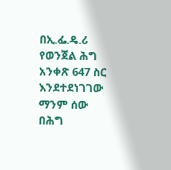በኢ.ፌ.ዴ.ሪ የወንጀል ሕግ አንቀጽ 647 ስር እንደተደነገገው ማንም ሰው በሕግ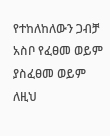የተከለከለውን ጋብቻ አስቦ የፈፀመ ወይም ያስፈፀመ ወይም ለዚህ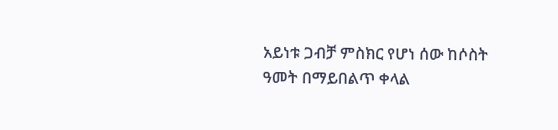አይነቱ ጋብቻ ምስክር የሆነ ሰው ከሶስት ዓመት በማይበልጥ ቀላል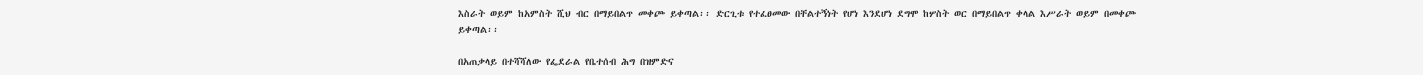እስራት ወይም ከአምስት ሺህ ብር በማይበልጥ መቀጮ ይቀጣል፡፡ ድርጊቱ የተፈፀመው በቸልተኝነት የሆነ እንደሆነ ደግሞ ከሦስት ወር በማይበልጥ ቀላል እሥራት ወይም በመቀጮ ይቀጣል፡፡

በአጠቃላይ በተሻሻለው የፌደራል የቤተሰብ ሕግ በዝምድና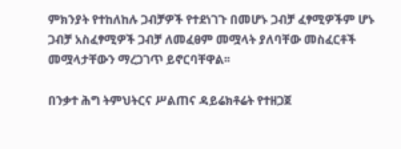ምክንያት የተከለከሉ ጋብቻዎች የተደነገጉ በመሆኑ ጋብቻ ፈፃሚዎችም ሆኑ ጋብቻ አስፈፃሚዎች ጋብቻ ለመፈፀም መሟላት ያለባቸው መስፈርቶች መሟላታቸውን ማረጋገጥ ይኖርባቸዋል፡፡

በንቃተ ሕግ ትምህትርና ሥልጠና ዳይሬክቶሬት የተዘጋጀ